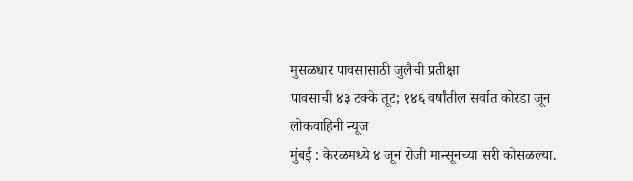मुसळधार पावसासाठी जुलैची प्रतीक्षा
पावसाची ४३ टक्के तूट; १४६ वर्षांतील सर्वात कोरडा जून
लोकवाहिनी न्यूज
मुंबई : केरळमध्ये ४ जून रोजी मान्सूनच्या सरी कोसळल्या.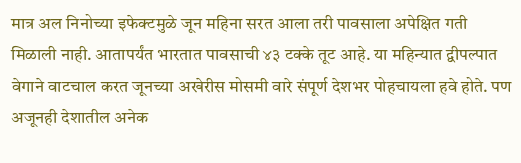मात्र अल निनोच्या इफेक्टमुळे जून महिना सरत आला तरी पावसाला अपेक्षित गती मिळाली नाही. आतापर्यंत भारतात पावसाची ४३ टक्के तूट आहे. या महिन्यात द्वीपल्पात वेगाने वाटचाल करत जूनच्या अखेरीस मोसमी वारे संपूर्ण देशभर पोहचायला हवे होते. पण अजूनही देशातील अनेक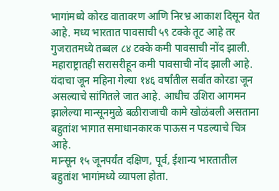भागांमध्ये कोरड वातावरण आणि निरभ्र आकाश दिसून येत आहे. मध्य भारतात पावसाची ५९ टक्के तूट आहे तर गुजरातमध्ये तब्बल ८४ टक्के कमी पावसाची नोंद झाली. महाराष्ट्रातही सरासरीहून कमी पावसाची नोंद झाली आहे. यंदाचा जून महिना गेल्या १४६ वर्षांतील सर्वात कोरडा जून असल्याचे सांगितले जात आहे. आधीच उशिरा आगमन झालेल्या मान्सूनमुळे बळीराजाची कामे खोळंबली असताना बहुतांश भागात समाधानकारक पाऊस न पडल्याचे चित्र आहे.
मान्सून १५ जूनपर्यंत दक्षिण, पूर्व, ईशान्य भारतातील बहुतांश भागांमध्ये व्यापला होता.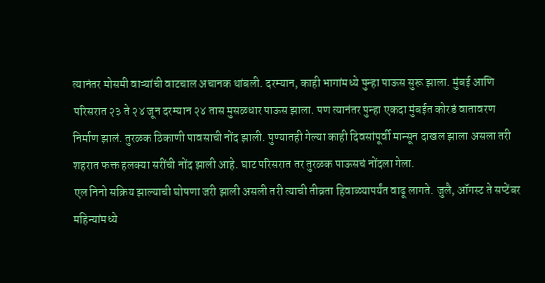त्यानंतर मोसमी वाऱ्यांची वाटचाल अचानक थांबली. दरम्यान, काही भागांमध्ये पुन्हा पाऊस सुरू झाला. मुंबई आणि परिसरात २३ ते २४ जून दरम्यान २४ तास मुसळधार पाऊस झाला. पण त्यानंतर पुन्हा एकदा मुंबईत कोरडं वातावरण निर्माण झालं. तुरळक ठिकाणी पावसाची नोंद झाली. पुण्यातही गेल्या काही दिवसांपूर्वी मान्सून दाखल झाला असला तरी शहरात फक्त हलक्या सरींची नोंद झाली आहे. घाट परिसरात तर तुरळक पाऊसचं नोंदला गेला.
एल निनो सक्रिय झाल्याची घोषणा जरी झाली असली तरी त्याची तीव्रता हिवाळ्यापर्यंत वाढू लागते. जुलै, ऑगस्ट ते सप्टेंबर महिन्यांमध्ये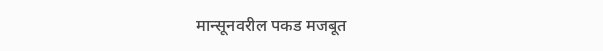मान्सूनवरील पकड मजबूत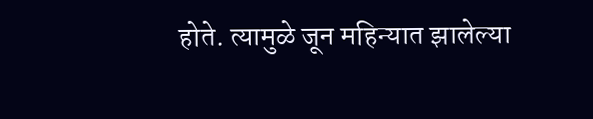होते. त्यामुळे जून महिन्यात झालेल्या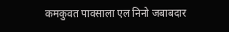कमकुवत पावसाला एल निनो जबाबदार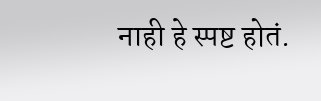नाही हे स्पष्ट होतं.